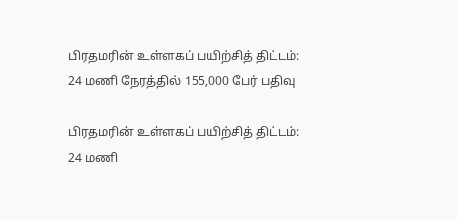பிரதமரின் உள்ளகப் பயிற்சித் திட்டம்: 24 மணி நேரத்தில் 155,000 பேர் பதிவு

பிரதமரின் உள்ளகப் பயிற்சித் திட்டம்: 24 மணி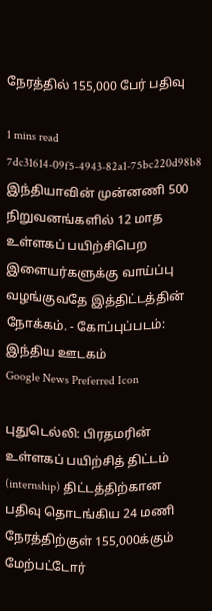நேரத்தில் 155,000 பேர் பதிவு

1 mins read
7dc31614-09f5-4943-82a1-75bc220d98b8
இந்தியாவின் முன்னணி 500 நிறுவனங்களில் 12 மாத உள்ளகப் பயிற்சிபெற இளையர்களுக்கு வாய்ப்பு வழங்குவதே இத்திட்டத்தின் நோக்கம். - கோப்புப்படம்: இந்திய ஊடகம்
Google News Preferred Icon

புதுடெல்லி: பிரதமரின் உள்ளகப் பயிற்சித் திட்டம் (internship) திட்டத்திற்கான பதிவு தொடங்கிய 24 மணி நேரத்திற்குள் 155,000க்கும் மேற்பட்டோர்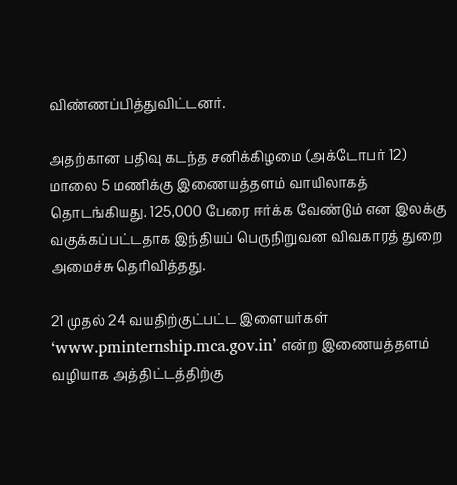விண்ணப்பித்துவிட்டனர்.

அதற்கான பதிவு கடந்த சனிக்கிழமை (அக்டோபர் 12) மாலை 5 மணிக்கு இணையத்தளம் வாயிலாகத் தொடங்கியது. 125,000 பேரை ஈர்க்க வேண்டும் என இலக்கு வகுக்கப்பட்டதாக இந்தியப் பெருநிறுவன விவகாரத் துறை அமைச்சு தெரிவித்தது.

21 முதல் 24 வயதிற்குட்பட்ட இளையர்கள் ‘www.pminternship.mca.gov.in’ என்ற இணையத்தளம் வழியாக அத்திட்டத்திற்கு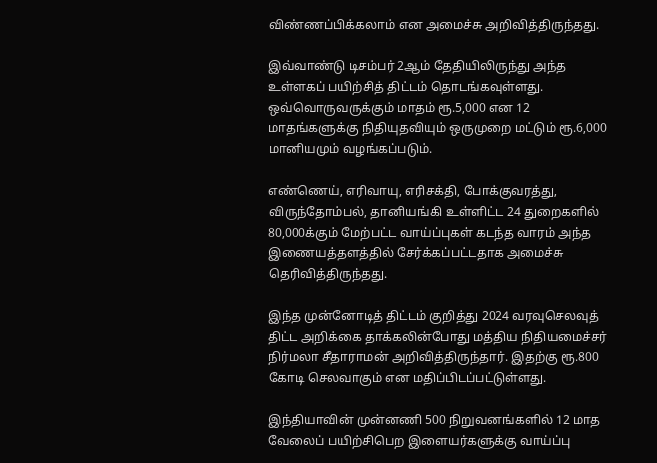விண்ணப்பிக்கலாம் என அமைச்சு அறிவித்திருந்தது.

இவ்வாண்டு டிசம்பர் 2ஆம் தேதியிலிருந்து அந்த உள்ளகப் பயிற்சித் திட்டம் தொடங்கவுள்ளது. ஒவ்வொருவருக்கும் மாதம் ரூ.5,000 என 12 மாதங்களுக்கு நிதியுதவியும் ஒருமுறை மட்டும் ரூ.6,000 மானியமும் வழங்கப்படும்.

எண்ணெய், எரிவாயு, எரிசக்தி, போக்குவரத்து, விருந்தோம்பல், தானியங்கி உள்ளிட்ட 24 துறைகளில் 80,000க்கும் மேற்பட்ட வாய்ப்புகள் கடந்த வாரம் அந்த இணையத்தளத்தில் சேர்க்கப்பட்டதாக அமைச்சு தெரிவித்திருந்தது.

இந்த முன்னோடித் திட்டம் குறித்து 2024 வரவுசெலவுத் திட்ட அறிக்கை தாக்கலின்போது மத்திய நிதியமைச்சர் நிர்மலா சீதாராமன் அறிவித்திருந்தார். இதற்கு ரூ.800 கோடி செலவாகும் என மதிப்பிடப்பட்டுள்ளது.

இந்தியாவின் முன்னணி 500 நிறுவனங்களில் 12 மாத வேலைப் பயிற்சிபெற இளையர்களுக்கு வாய்ப்பு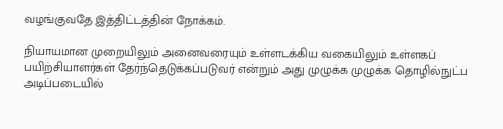வழங்குவதே இத்திட்டத்தின் நோக்கம்.

நியாயமான முறையிலும் அனைவரையும் உள்ளடக்கிய வகையிலும் உள்ளகப் பயிற்சியாளர்கள் தேர்ந்தெடுக்கப்படுவர் என்றும் அது முழுக்க முழுக்க தொழில்நுட்ப அடிப்படையில்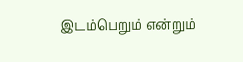இடம்பெறும் என்றும்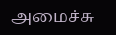அமைச்சு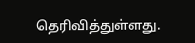தெரிவித்துள்ளது.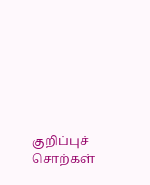குறிப்புச் சொற்கள்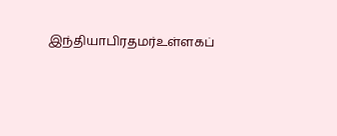இந்தியாபிரதமர்உள்ளகப்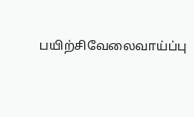பயிற்சிவேலைவாய்ப்பு